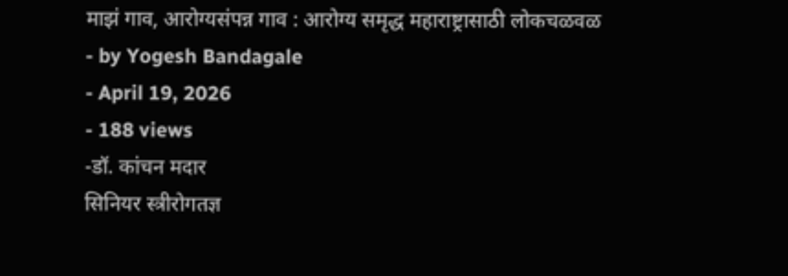माझं गाव, आरोग्यसंपन्न गाव : आरोग्य समृद्ध महाराष्ट्रासाठी लोकचळवळ
- by Yogesh Bandagale
- April 19, 2026
- 188 views
-डॉ. कांचन मदार
सिनियर स्त्रीरोगतज्ञ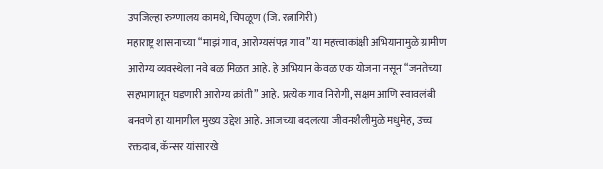उपजिल्हा रुग्णालय कामथे, चिपळूण (जि. रत्नागिरी)
महाराष्ट्र शासनाच्या “माझं गाव, आरोग्यसंपन्न गाव” या महत्त्वाकांक्षी अभियानामुळे ग्रामीण आरोग्य व्यवस्थेला नवे बळ मिळत आहे. हे अभियान केवळ एक योजना नसून “जनतेच्या सहभागातून घडणारी आरोग्य क्रांती” आहे. प्रत्येक गाव निरोगी, सक्षम आणि स्वावलंबी बनवणे हा यामागील मुख्य उद्देश आहे. आजच्या बदलत्या जीवनशैलीमुळे मधुमेह, उच्च रक्तदाब, कॅन्सर यांसारखे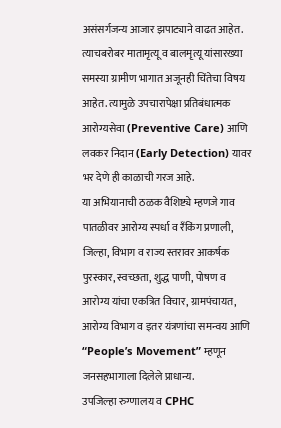असंसर्गजन्य आजार झपाट्याने वाढत आहेत. त्याचबरोबर मातामृत्यू व बालमृत्यू यांसारख्या समस्या ग्रामीण भागात अजूनही चिंतेचा विषय आहेत. त्यामुळे उपचारापेक्षा प्रतिबंधात्मक आरोग्यसेवा (Preventive Care) आणि लवकर निदान (Early Detection) यावर भर देणे ही काळाची गरज आहे.
या अभियानाची ठळक वैशिष्ट्ये म्हणजे गाव पातळीवर आरोग्य स्पर्धा व रँकिंग प्रणाली, जिल्हा, विभाग व राज्य स्तरावर आकर्षक पुरस्कार, स्वच्छता, शुद्ध पाणी, पोषण व आरोग्य यांचा एकत्रित विचार, ग्रामपंचायत, आरोग्य विभाग व इतर यंत्रणांचा समन्वय आणि “People’s Movement” म्हणून जनसहभागाला दिलेले प्राधान्य.
उपजिल्हा रुग्णालय व CPHC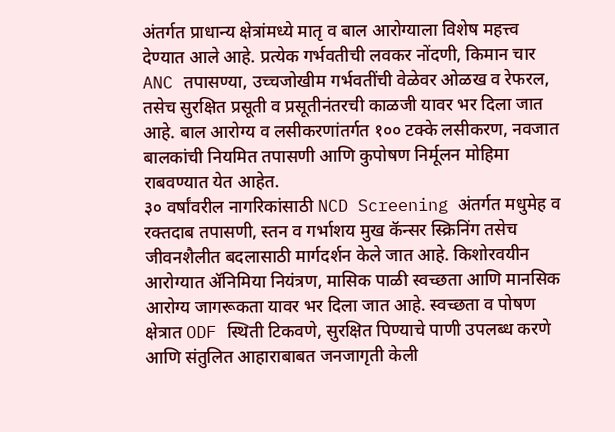अंतर्गत प्राधान्य क्षेत्रांमध्ये मातृ व बाल आरोग्याला विशेष महत्त्व देण्यात आले आहे. प्रत्येक गर्भवतीची लवकर नोंदणी, किमान चार ANC तपासण्या, उच्चजोखीम गर्भवतींची वेळेवर ओळख व रेफरल, तसेच सुरक्षित प्रसूती व प्रसूतीनंतरची काळजी यावर भर दिला जात आहे. बाल आरोग्य व लसीकरणांतर्गत १०० टक्के लसीकरण, नवजात बालकांची नियमित तपासणी आणि कुपोषण निर्मूलन मोहिमा राबवण्यात येत आहेत.
३० वर्षांवरील नागरिकांसाठी NCD Screening अंतर्गत मधुमेह व रक्तदाब तपासणी, स्तन व गर्भाशय मुख कॅन्सर स्क्रिनिंग तसेच जीवनशैलीत बदलासाठी मार्गदर्शन केले जात आहे. किशोरवयीन आरोग्यात ॲनिमिया नियंत्रण, मासिक पाळी स्वच्छता आणि मानसिक आरोग्य जागरूकता यावर भर दिला जात आहे. स्वच्छता व पोषण क्षेत्रात ODF स्थिती टिकवणे, सुरक्षित पिण्याचे पाणी उपलब्ध करणे आणि संतुलित आहाराबाबत जनजागृती केली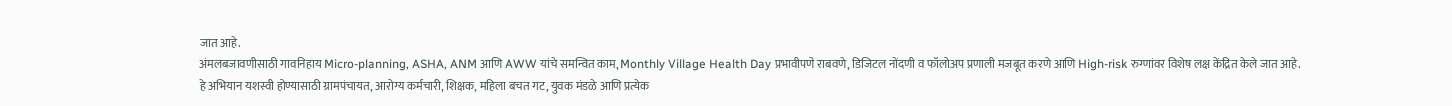जात आहे.
अंमलबजावणीसाठी गावनिहाय Micro-planning, ASHA, ANM आणि AWW यांचे समन्वित काम, Monthly Village Health Day प्रभावीपणे राबवणे, डिजिटल नोंदणी व फॉलोअप प्रणाली मजबूत करणे आणि High-risk रुग्णांवर विशेष लक्ष केंद्रित केले जात आहे.
हे अभियान यशस्वी होण्यासाठी ग्रामपंचायत, आरोग्य कर्मचारी, शिक्षक, महिला बचत गट, युवक मंडळे आणि प्रत्येक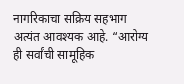नागरिकाचा सक्रिय सहभाग अत्यंत आवश्यक आहे. “आरोग्य ही सर्वांची सामूहिक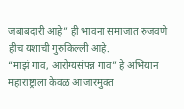जबाबदारी आहे” ही भावना समाजात रुजवणे हीच यशाची गुरुकिल्ली आहे.
“माझं गाव, आरोग्यसंपन्न गाव” हे अभियान महाराष्ट्राला केवळ आजारमुक्त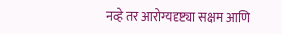नव्हे तर आरोग्यदृष्ट्या सक्षम आणि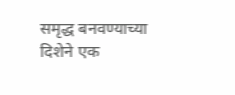समृद्ध बनवण्याच्या दिशेने एक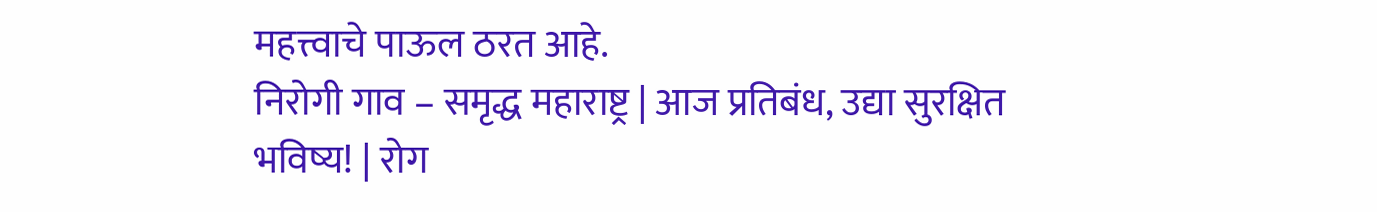महत्त्वाचे पाऊल ठरत आहे.
निरोगी गाव – समृद्ध महाराष्ट्र | आज प्रतिबंध, उद्या सुरक्षित भविष्य! | रोग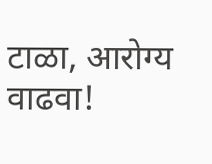टाळा, आरोग्य वाढवा!